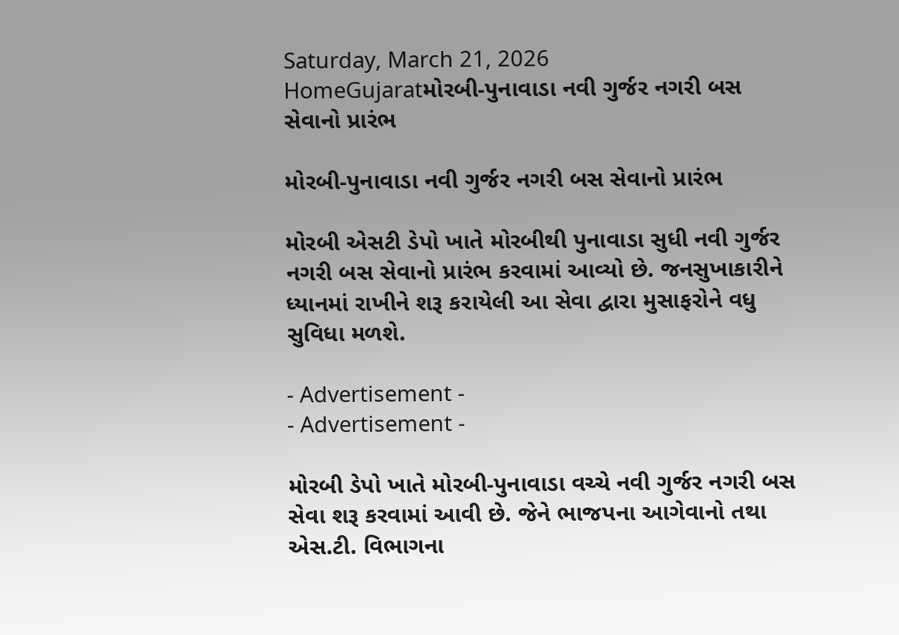Saturday, March 21, 2026
HomeGujaratમોરબી-પુનાવાડા નવી ગુર્જર નગરી બસ સેવાનો પ્રારંભ

મોરબી-પુનાવાડા નવી ગુર્જર નગરી બસ સેવાનો પ્રારંભ

મોરબી એસટી ડેપો ખાતે મોરબીથી પુનાવાડા સુધી નવી ગુર્જર નગરી બસ સેવાનો પ્રારંભ કરવામાં આવ્યો છે. જનસુખાકારીને ધ્યાનમાં રાખીને શરૂ કરાયેલી આ સેવા દ્વારા મુસાફરોને વધુ સુવિધા મળશે.

- Advertisement -
- Advertisement -

મોરબી ડેપો ખાતે મોરબી-પુનાવાડા વચ્ચે નવી ગુર્જર નગરી બસ સેવા શરૂ કરવામાં આવી છે. જેને ભાજપના આગેવાનો તથા એસ.ટી. વિભાગના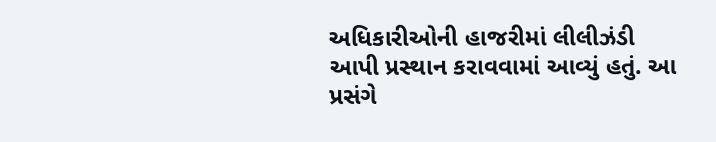અધિકારીઓની હાજરીમાં લીલીઝંડી આપી પ્રસ્થાન કરાવવામાં આવ્યું હતું. આ પ્રસંગે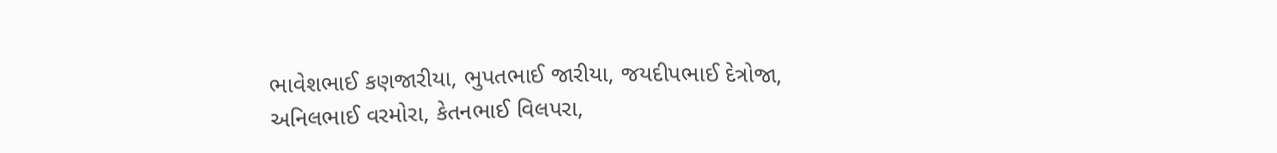ભાવેશભાઈ કણજારીયા, ભુપતભાઈ જારીયા, જયદીપભાઈ દેત્રોજા, અનિલભાઈ વરમોરા, કેતનભાઈ વિલપરા,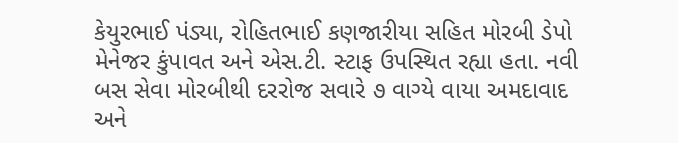કેયુરભાઈ પંડ્યા, રોહિતભાઈ કણજારીયા સહિત મોરબી ડેપો મેનેજર કુંપાવત અને એસ.ટી. સ્ટાફ ઉપસ્થિત રહ્યા હતા. નવી બસ સેવા મોરબીથી દરરોજ સવારે ૭ વાગ્યે વાયા અમદાવાદ અને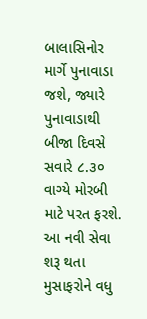બાલાસિનોર માર્ગે પુનાવાડા જશે, જ્યારે પુનાવાડાથી બીજા દિવસે સવારે ૮.૩૦ વાગ્યે મોરબી માટે પરત ફરશે. આ નવી સેવા શરૂ થતા મુસાફરોને વધુ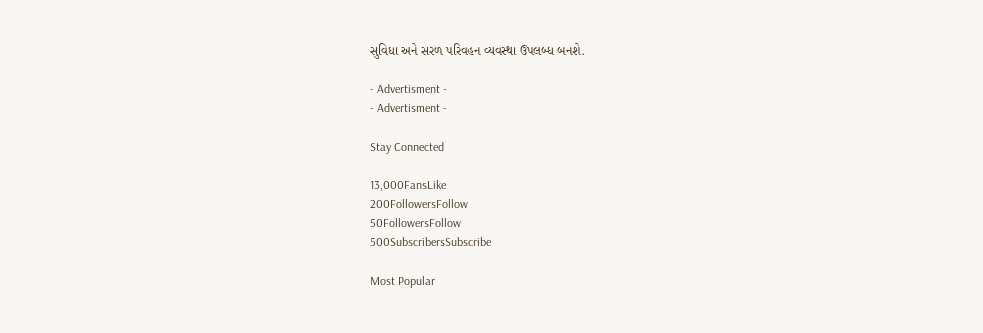સુવિધા અને સરળ પરિવહન વ્યવસ્થા ઉપલબ્ધ બનશે.

- Advertisment -
- Advertisment -

Stay Connected

13,000FansLike
200FollowersFollow
50FollowersFollow
500SubscribersSubscribe

Most Popular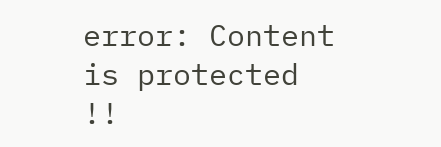error: Content is protected !!